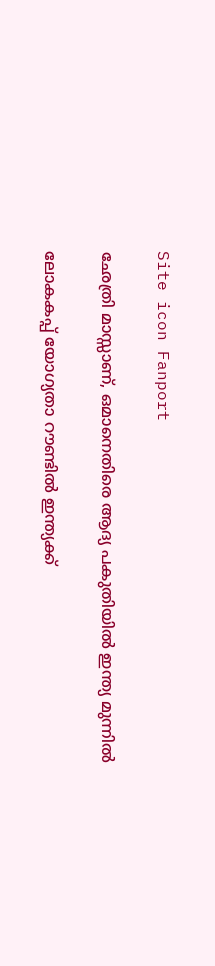Site icon Fanport

ഛേത്രി മാസ്സാണ്, ഒമാനെതിരെ ആദ്യ പകുതിയിൽ ഇന്ത്യ മുന്നിൽ

ലോകകപ്പ് യോഗ്യതാ റൗണ്ടിൽ ഇന്ത്യക്ക്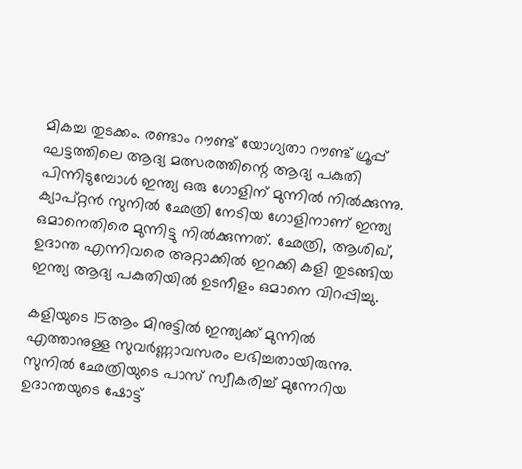മികച്ച തുടക്കം. രണ്ടാം റൗണ്ട് യോഗ്യതാ റൗണ്ട് ഗ്രൂപ്പ് ഘട്ടത്തിലെ ആദ്യ മത്സരത്തിന്റെ ആദ്യ പകുതി പിന്നിടുമ്പോൾ ഇന്ത്യ ഒരു ഗോളിന് മുന്നിൽ നിൽക്കുന്നു. ക്യാപ്റ്റൻ സുനിൽ ഛേത്രി നേടിയ ഗോളിനാണ് ഇന്ത്യ ഒമാനെതിരെ മുന്നിട്ടു നിൽക്കുന്നത്. ഛേത്രി, ആശിഖ്, ഉദാന്ത എന്നിവരെ അറ്റാക്കിൽ ഇറക്കി കളി തുടങ്ങിയ ഇന്ത്യ ആദ്യ പകുതിയിൽ ഉടനീളം ഒമാനെ വിറപ്പിച്ചു.

കളിയുടെ 15ആം മിനുട്ടിൽ ഇന്ത്യക്ക് മുന്നിൽ എത്താനുള്ള സുവർണ്ണാവസരം ലഭിച്ചതായിരുന്നു. സുനിൽ ഛേത്രിയുടെ പാസ് സ്വീകരിച്ച് മുന്നേറിയ ഉദാന്തയുടെ ഷോട്ട്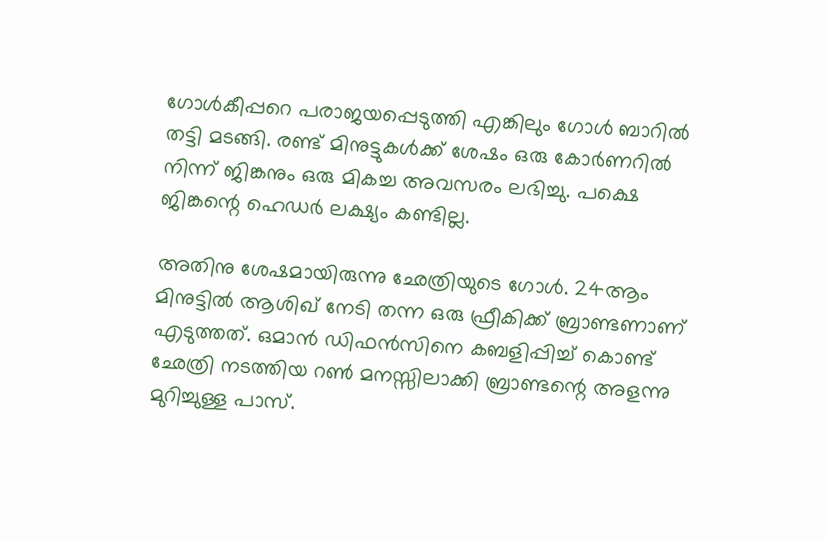ഗോൾകീപ്പറെ പരാജയപ്പെടുത്തി എങ്കിലും ഗോൾ ബാറിൽ തട്ടി മടങ്ങി. രണ്ട് മിനുട്ടുകൾക്ക് ശേഷം ഒരു കോർണറിൽ നിന്ന് ജിങ്കനും ഒരു മികച്ച അവസരം ലഭിച്ചു. പക്ഷെ ജിങ്കന്റെ ഹെഡർ ലക്ഷ്യം കണ്ടില്ല.

അതിനു ശേഷമായിരുന്നു ഛേത്രിയുടെ ഗോൾ. 24ആം മിനുട്ടിൽ ആശിഖ് നേടി തന്ന ഒരു ഫ്രീകിക്ക് ബ്രാണ്ടണാണ് എടുത്തത്. ഒമാൻ ഡിഫൻസിനെ കബളിപ്പിച്ച് കൊണ്ട് ഛേത്രി നടത്തിയ റൺ മനസ്സിലാക്കി ബ്രാണ്ടന്റെ അളന്നു മുറിച്ചുള്ള പാസ്.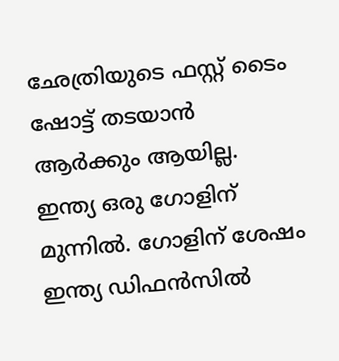ഛേത്രിയുടെ ഫസ്റ്റ് ടൈം ഷോട്ട് തടയാൻ ആർക്കും ആയില്ല. ഇന്ത്യ ഒരു ഗോളിന് മുന്നിൽ. ഗോളിന് ശേഷം ഇന്ത്യ ഡിഫൻസിൽ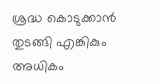ശ്രദ്ധ കൊടുക്കാൻ തുടങ്ങി എങ്കികും അധികം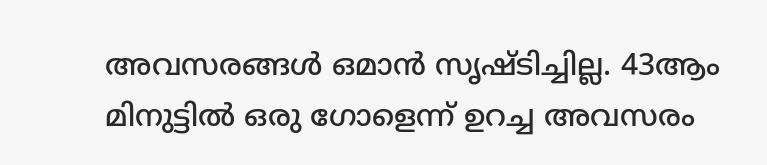അവസരങ്ങൾ ഒമാൻ സൃഷ്ടിച്ചില്ല. 43ആം മിനുട്ടിൽ ഒരു ഗോളെന്ന് ഉറച്ച അവസരം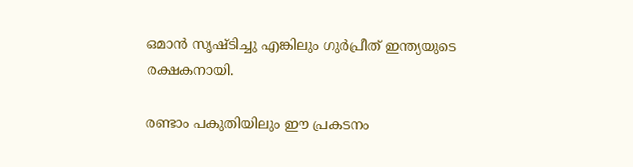ഒമാൻ സൃഷ്ടിച്ചു എങ്കിലും ഗുർപ്രീത് ഇന്ത്യയുടെ രക്ഷകനായി.

രണ്ടാം പകുതിയിലും ഈ പ്രകടനം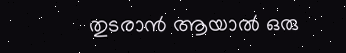തുടരാൻ ആയാൽ ഒരു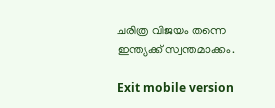ചരിത്ര വിജയം തന്നെ ഇന്ത്യക്ക് സ്വന്തമാക്കം.

Exit mobile version